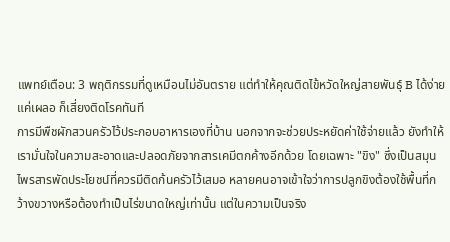แพทย์เตือน: 3 พฤติกรรมที่ดูเหมือนไม่อันตราย แต่ทำให้คุณติดไข้หวัดใหญ่สายพันธุ์ B ได้ง่าย
แค่เผลอ ก็เสี่ยงติดโรคทันที
การมีพืชผักสวนครัวไว้ประกอบอาหารเองที่บ้าน นอกจากจะช่วยประหยัดค่าใช้จ่ายแล้ว ยังทำให้เรามั่นใจในความสะอาดและปลอดภัยจากสารเคมีตกค้างอีกด้วย โดยเฉพาะ "ขิง" ซึ่งเป็นสมุนไพรสารพัดประโยชน์ที่ควรมีติดก้นครัวไว้เสมอ หลายคนอาจเข้าใจว่าการปลูกขิงต้องใช้พื้นที่กว้างขวางหรือต้องทำเป็นไร่ขนาดใหญ่เท่านั้น แต่ในความเป็นจริง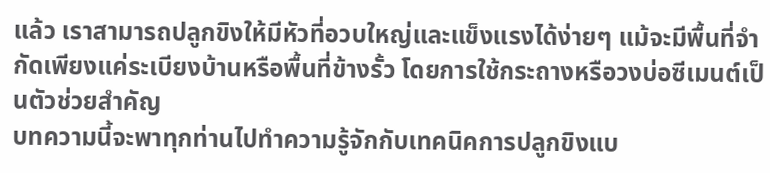แล้ว เราสามารถปลูกขิงให้มีหัวที่อวบใหญ่และแข็งแรงได้ง่ายๆ แม้จะมีพื้นที่จำกัดเพียงแค่ระเบียงบ้านหรือพื้นที่ข้างรั้ว โดยการใช้กระถางหรือวงบ่อซีเมนต์เป็นตัวช่วยสำคัญ
บทความนี้จะพาทุกท่านไปทำความรู้จักกับเทคนิคการปลูกขิงแบ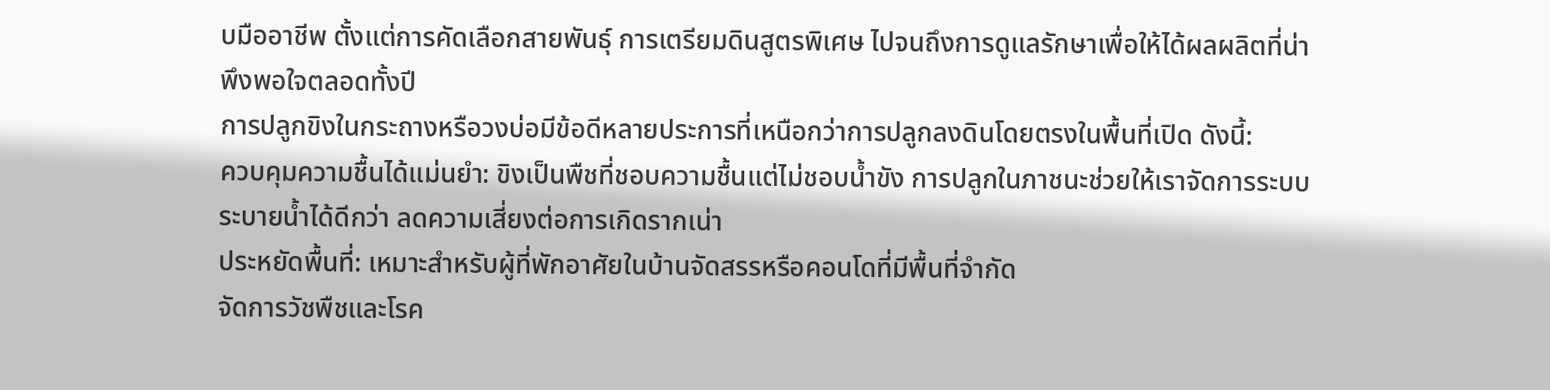บมืออาชีพ ตั้งแต่การคัดเลือกสายพันธุ์ การเตรียมดินสูตรพิเศษ ไปจนถึงการดูแลรักษาเพื่อให้ได้ผลผลิตที่น่าพึงพอใจตลอดทั้งปี
การปลูกขิงในกระถางหรือวงบ่อมีข้อดีหลายประการที่เหนือกว่าการปลูกลงดินโดยตรงในพื้นที่เปิด ดังนี้:
ควบคุมความชื้นได้แม่นยำ: ขิงเป็นพืชที่ชอบความชื้นแต่ไม่ชอบน้ำขัง การปลูกในภาชนะช่วยให้เราจัดการระบบระบายน้ำได้ดีกว่า ลดความเสี่ยงต่อการเกิดรากเน่า
ประหยัดพื้นที่: เหมาะสำหรับผู้ที่พักอาศัยในบ้านจัดสรรหรือคอนโดที่มีพื้นที่จำกัด
จัดการวัชพืชและโรค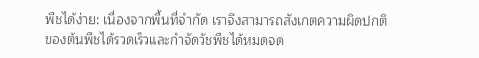พืชได้ง่าย: เนื่องจากพื้นที่จำกัด เราจึงสามารถสังเกตความผิดปกติของต้นพืชได้รวดเร็วและกำจัดวัชพืชได้หมดจด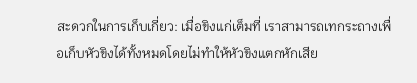สะดวกในการเก็บเกี่ยว: เมื่อขิงแก่เต็มที่ เราสามารถเทกระถางเพื่อเก็บหัวขิงได้ทั้งหมดโดยไม่ทำให้หัวขิงแตกหักเสีย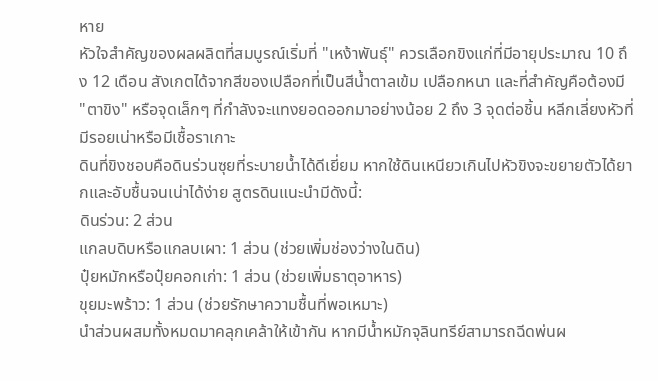หาย
หัวใจสำคัญของผลผลิตที่สมบูรณ์เริ่มที่ "เหง้าพันธุ์" ควรเลือกขิงแก่ที่มีอายุประมาณ 10 ถึง 12 เดือน สังเกตได้จากสีของเปลือกที่เป็นสีน้ำตาลเข้ม เปลือกหนา และที่สำคัญคือต้องมี "ตาขิง" หรือจุดเล็กๆ ที่กำลังจะแทงยอดออกมาอย่างน้อย 2 ถึง 3 จุดต่อชิ้น หลีกเลี่ยงหัวที่มีรอยเน่าหรือมีเชื้อราเกาะ
ดินที่ขิงชอบคือดินร่วนซุยที่ระบายน้ำได้ดีเยี่ยม หากใช้ดินเหนียวเกินไปหัวขิงจะขยายตัวได้ยากและอับชื้นจนเน่าได้ง่าย สูตรดินแนะนำมีดังนี้:
ดินร่วน: 2 ส่วน
แกลบดิบหรือแกลบเผา: 1 ส่วน (ช่วยเพิ่มช่องว่างในดิน)
ปุ๋ยหมักหรือปุ๋ยคอกเก่า: 1 ส่วน (ช่วยเพิ่มธาตุอาหาร)
ขุยมะพร้าว: 1 ส่วน (ช่วยรักษาความชื้นที่พอเหมาะ)
นำส่วนผสมทั้งหมดมาคลุกเคล้าให้เข้ากัน หากมีน้ำหมักจุลินทรีย์สามารถฉีดพ่นผ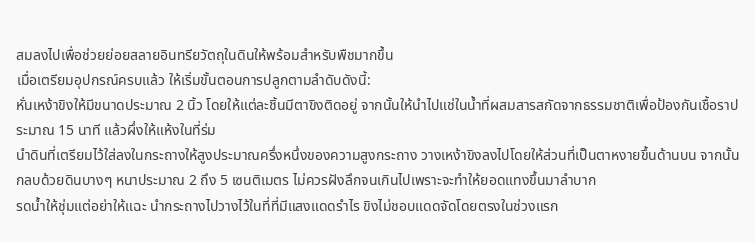สมลงไปเพื่อช่วยย่อยสลายอินทรียวัตถุในดินให้พร้อมสำหรับพืชมากขึ้น
เมื่อเตรียมอุปกรณ์ครบแล้ว ให้เริ่มขั้นตอนการปลูกตามลำดับดังนี้:
หั่นเหง้าขิงให้มีขนาดประมาณ 2 นิ้ว โดยให้แต่ละชิ้นมีตาขิงติดอยู่ จากนั้นให้นำไปแช่ในน้ำที่ผสมสารสกัดจากธรรมชาติเพื่อป้องกันเชื้อราประมาณ 15 นาที แล้วผึ่งให้แห้งในที่ร่ม
นำดินที่เตรียมไว้ใส่ลงในกระถางให้สูงประมาณครึ่งหนึ่งของความสูงกระถาง วางเหง้าขิงลงไปโดยให้ส่วนที่เป็นตาหงายขึ้นด้านบน จากนั้นกลบด้วยดินบางๆ หนาประมาณ 2 ถึง 5 เซนติเมตร ไม่ควรฝังลึกจนเกินไปเพราะจะทำให้ยอดแทงขึ้นมาลำบาก
รดน้ำให้ชุ่มแต่อย่าให้แฉะ นำกระถางไปวางไว้ในที่ที่มีแสงแดดรำไร ขิงไม่ชอบแดดจัดโดยตรงในช่วงแรก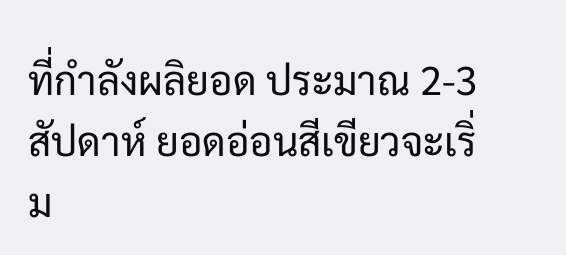ที่กำลังผลิยอด ประมาณ 2-3 สัปดาห์ ยอดอ่อนสีเขียวจะเริ่ม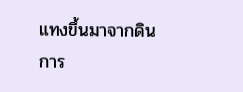แทงขึ้นมาจากดิน
การ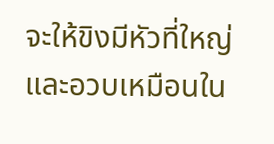จะให้ขิงมีหัวที่ใหญ่และอวบเหมือนใน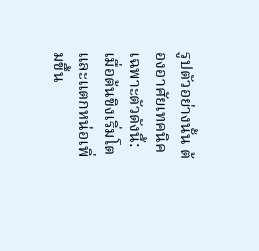รูปตัวอย่างนั้น ต้องอาศัยเทคนิคเฉพาะตัวดังนี้:
เมื่อต้นขิงเริ่มโตและแตกหน่อเพิ่มขึ้น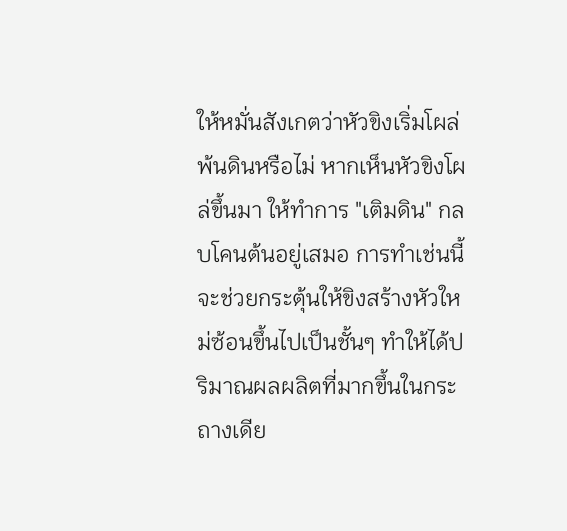ให้หมั่นสังเกตว่าหัวขิงเริ่มโผล่พ้นดินหรือไม่ หากเห็นหัวขิงโผล่ขึ้นมา ให้ทำการ "เติมดิน" กลบโคนต้นอยู่เสมอ การทำเช่นนี้จะช่วยกระตุ้นให้ขิงสร้างหัวใหม่ซ้อนขึ้นไปเป็นชั้นๆ ทำให้ได้ปริมาณผลผลิตที่มากขึ้นในกระถางเดีย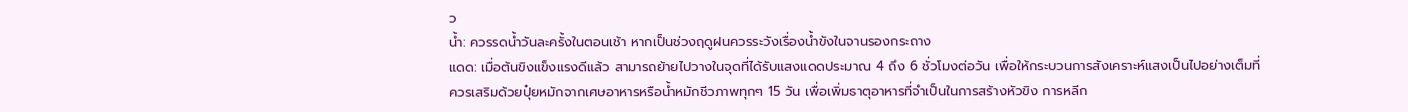ว
น้ำ: ควรรดน้ำวันละครั้งในตอนเช้า หากเป็นช่วงฤดูฝนควรระวังเรื่องน้ำขังในจานรองกระถาง
แดด: เมื่อต้นขิงแข็งแรงดีแล้ว สามารถย้ายไปวางในจุดที่ได้รับแสงแดดประมาณ 4 ถึง 6 ชั่วโมงต่อวัน เพื่อให้กระบวนการสังเคราะห์แสงเป็นไปอย่างเต็มที่
ควรเสริมด้วยปุ๋ยหมักจากเศษอาหารหรือน้ำหมักชีวภาพทุกๆ 15 วัน เพื่อเพิ่มธาตุอาหารที่จำเป็นในการสร้างหัวขิง การหลีก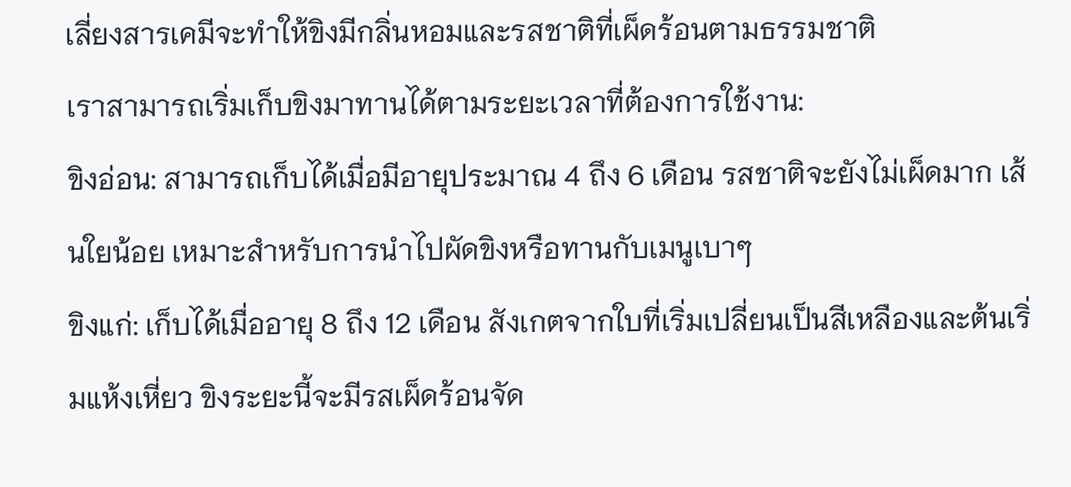เลี่ยงสารเคมีจะทำให้ขิงมีกลิ่นหอมและรสชาติที่เผ็ดร้อนตามธรรมชาติ
เราสามารถเริ่มเก็บขิงมาทานได้ตามระยะเวลาที่ต้องการใช้งาน:
ขิงอ่อน: สามารถเก็บได้เมื่อมีอายุประมาณ 4 ถึง 6 เดือน รสชาติจะยังไม่เผ็ดมาก เส้นใยน้อย เหมาะสำหรับการนำไปผัดขิงหรือทานกับเมนูเบาๆ
ขิงแก่: เก็บได้เมื่ออายุ 8 ถึง 12 เดือน สังเกตจากใบที่เริ่มเปลี่ยนเป็นสีเหลืองและต้นเริ่มแห้งเหี่ยว ขิงระยะนี้จะมีรสเผ็ดร้อนจัด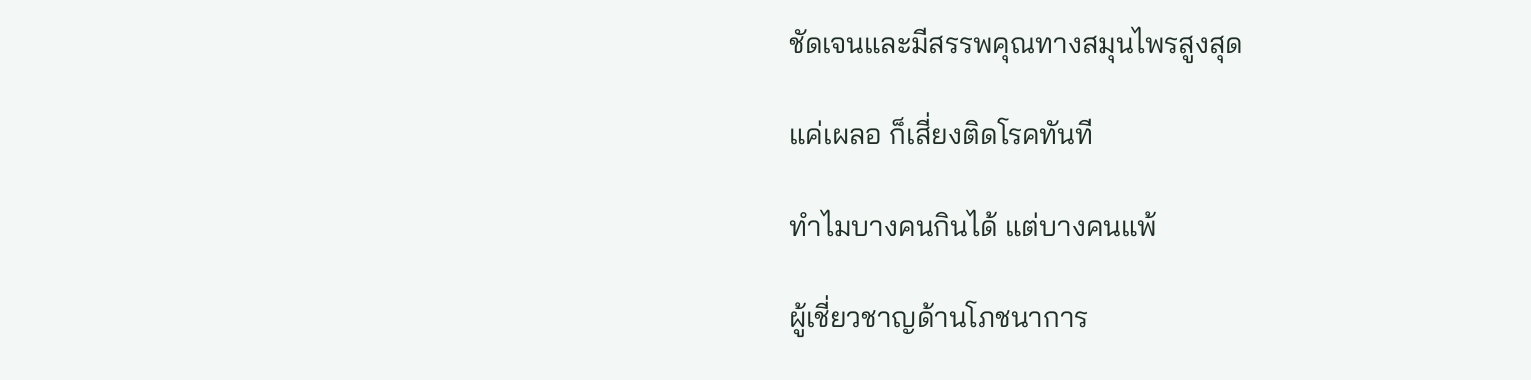ชัดเจนและมีสรรพคุณทางสมุนไพรสูงสุด

แค่เผลอ ก็เสี่ยงติดโรคทันที

ทำไมบางคนกินได้ แต่บางคนแพ้

ผู้เชี่ยวชาญด้านโภชนาการ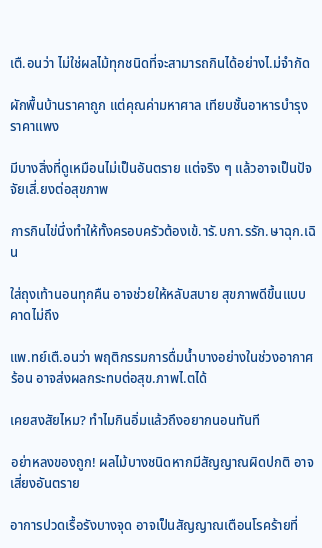เตื.อนว่า ไม่ใช่ผลไม้ทุกชนิดที่จะสามารถกินได้อย่างไ.ม่จำกัด

ผักพื้นบ้านราคาถูก แต่คุณค่ามหาศาล เทียบชั้นอาหารบำรุงราคาแพง

มีบางสิ่งที่ดูเหมือนไม่เป็นอันตราย แต่จริง ๆ แล้วอาจเป็นปัจจัยเสี่.ยงต่อสุขภาพ

การกินไข่นึ่งทำให้ทั้งครอบครัวต้องเข้.ารั.บกา.รรัก.ษาฉุก.เฉิน

ใส่ถุงเท้านอนทุกคืน อาจช่วยให้หลับสบาย สุขภาพดีขึ้นแบบคาดไม่ถึง

แพ.ทย์เตื.อนว่า พฤติกรรมการดื่มน้ำบางอย่างในช่วงอากาศร้อน อาจส่งผลกระทบต่อสุข.ภาพไ.ตได้

เคยสงสัยไหม? ทำไมกินอิ่มแล้วถึงอยากนอนทันที

อย่าหลงของถูก! ผลไม้บางชนิดหากมีสัญญาณผิดปกติ อาจเสี่ยงอันตราย

อาการปวดเรื้อรังบางจุด อาจเป็นสัญญาณเตือนโรคร้ายที่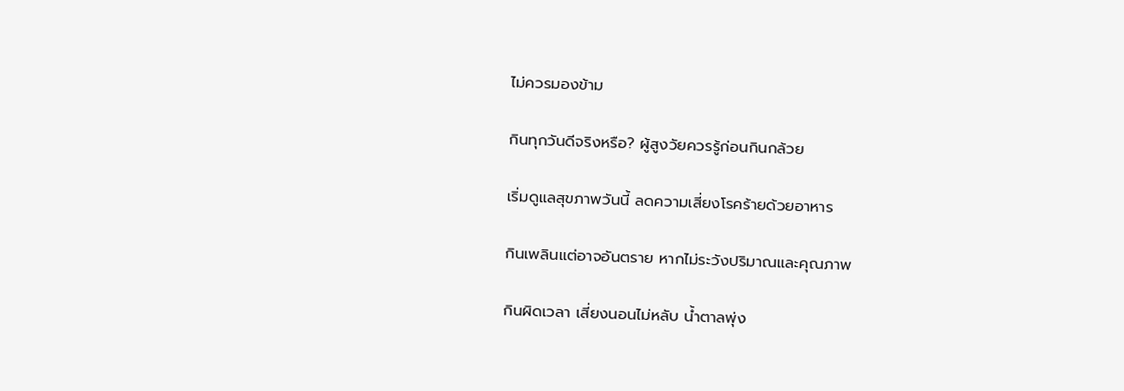ไม่ควรมองข้าม

กินทุกวันดีจริงหรือ? ผู้สูงวัยควรรู้ก่อนกินกล้วย

เริ่มดูแลสุขภาพวันนี้ ลดความเสี่ยงโรคร้ายด้วยอาหาร

กินเพลินแต่อาจอันตราย หากไม่ระวังปริมาณและคุณภาพ

กินผิดเวลา เสี่ยงนอนไม่หลับ น้ำตาลพุ่ง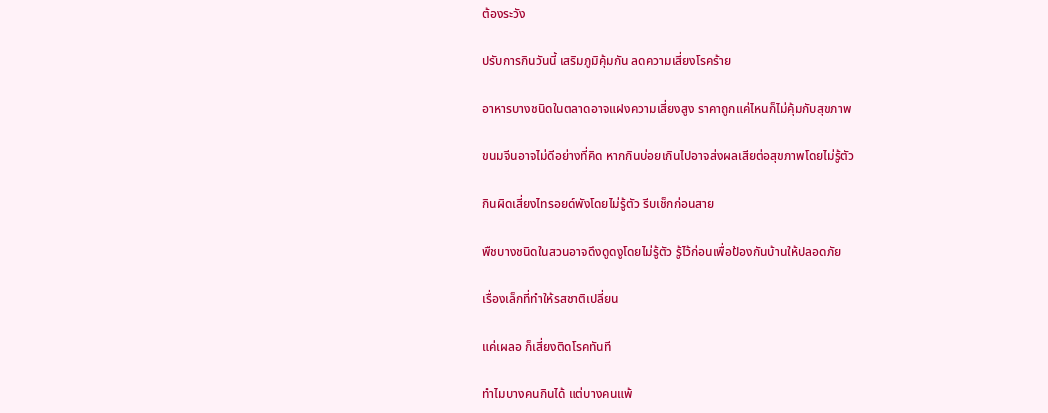ต้องระวัง

ปรับการกินวันนี้ เสริมภูมิคุ้มกัน ลดความเสี่ยงโรคร้าย

อาหารบางชนิดในตลาดอาจแฝงความเสี่ยงสูง ราคาถูกแค่ไหนก็ไม่คุ้มกับสุขภาพ

ขนมจีนอาจไม่ดีอย่างที่คิด หากกินบ่อยเกินไปอาจส่งผลเสียต่อสุขภาพโดยไม่รู้ตัว

กินผิดเสี่ยงไทรอยด์พังโดยไม่รู้ตัว รีบเช็กก่อนสาย

พืชบางชนิดในสวนอาจดึงดูดงูโดยไม่รู้ตัว รู้ไว้ก่อนเพื่อป้องกันบ้านให้ปลอดภัย

เรื่องเล็กที่ทำให้รสชาติเปลี่ยน

แค่เผลอ ก็เสี่ยงติดโรคทันที

ทำไมบางคนกินได้ แต่บางคนแพ้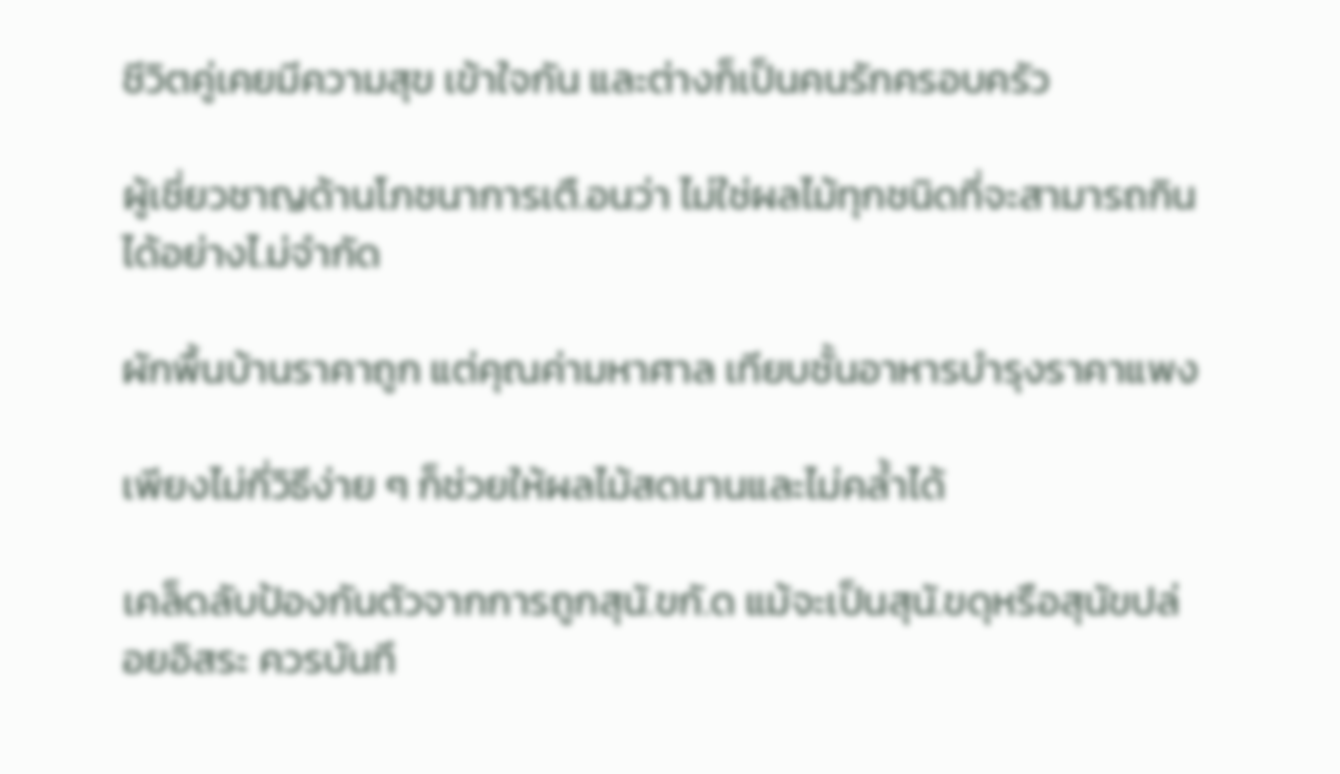ชีวิตคู่เคยมีความสุข เข้าใจกัน และต่างก็เป็นคนรักครอบครัว

ผู้เชี่ยวชาญด้านโภชนาการเตื.อนว่า ไม่ใช่ผลไม้ทุกชนิดที่จะสามารถกินได้อย่างไ.ม่จำกัด

ผักพื้นบ้านราคาถูก แต่คุณค่ามหาศาล เทียบชั้นอาหารบำรุงราคาแพง

เพียงไม่กี่วิธีง่าย ๆ ก็ช่วยให้ผลไม้สดนานและไม่คล้ำได้

เคล็ดลับป้องกันตัวจากการถูกสุนั.ขกั.ด แม้จะเป็นสุนั.ขดุหรือสุนัขปล่อยอิสระ ควรบันทึ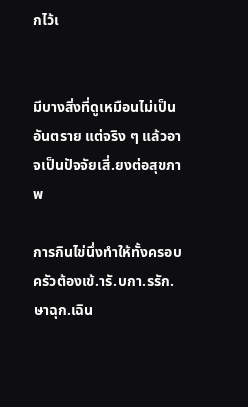กไว้เ


มีบางสิ่งที่ดูเหมือนไม่เป็นอันตราย แต่จริง ๆ แล้วอาจเป็นปัจจัยเสี่.ยงต่อสุขภาพ

การกินไข่นึ่งทำให้ทั้งครอบครัวต้องเข้.ารั.บกา.รรัก.ษาฉุก.เฉิน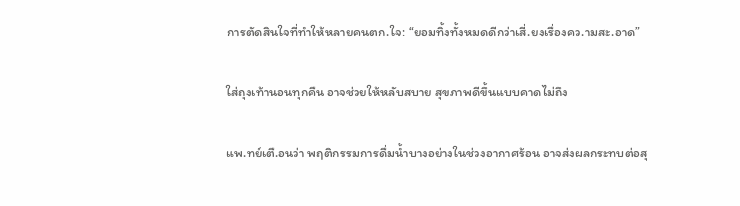การตัดสินใจที่ทำให้หลายคนตก.ใจ: “ยอมทิ้งทั้งหมดดีกว่าเสี่.ยงเรื่องคว.ามสะ.อาด”

ใส่ถุงเท้านอนทุกคืน อาจช่วยให้หลับสบาย สุขภาพดีขึ้นแบบคาดไม่ถึง

แพ.ทย์เตื.อนว่า พฤติกรรมการดื่มน้ำบางอย่างในช่วงอากาศร้อน อาจส่งผลกระทบต่อสุ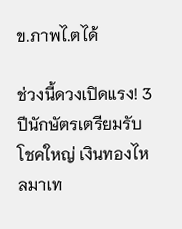ข.ภาพไ.ตได้

ช่วงนี้ดวงเปิดแรง! 3 ปีนักษัตรเตรียมรับโชคใหญ่ เงินทองไหลมาเท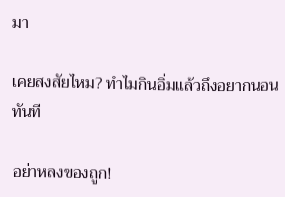มา

เคยสงสัยไหม? ทำไมกินอิ่มแล้วถึงอยากนอนทันที

อย่าหลงของถูก!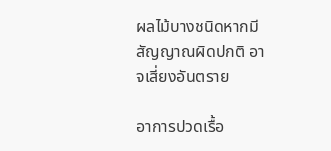ผลไม้บางชนิดหากมีสัญญาณผิดปกติ อาจเสี่ยงอันตราย

อาการปวดเรื้อ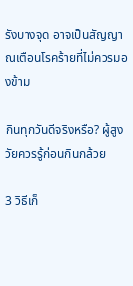รังบางจุด อาจเป็นสัญญาณเตือนโรคร้ายที่ไม่ควรมองข้าม

กินทุกวันดีจริงหรือ? ผู้สูงวัยควรรู้ก่อนกินกล้วย

3 วิธีเก็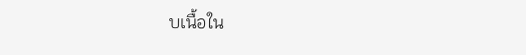บเนื้อใน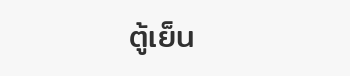ตู้เย็น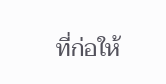ที่ก่อให้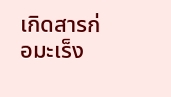เกิดสารก่อมะเร็ง